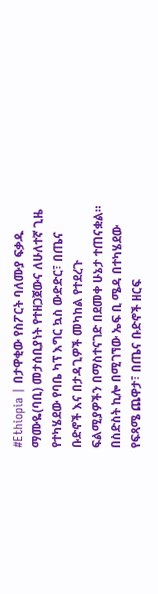#Ethiopia | በታዋቂው የስፖርት ባለሙያ ፍቃዱ ማሙዬ(ባቢ) መታሰቢያነት የተዘጋጀውና ለሁለተኛ ጊዜ የተካሄደው የባቤ ካፕ እግር ኳስ ውድድር፣ በጤና ቡድኖች እና በታዳጊዎች መካከል የተደረጉ ፍልሚያዎችን በማስተናገድ በደመቀ ሁኔታ ተጠናቋል።
በስድስት ኪሎ በሚገኘው ኤፍ ቢ ሜዳ በተካሄደው የፍጻሜ ጨዋታ፣ በጤና ቡድኖች ዘርፍ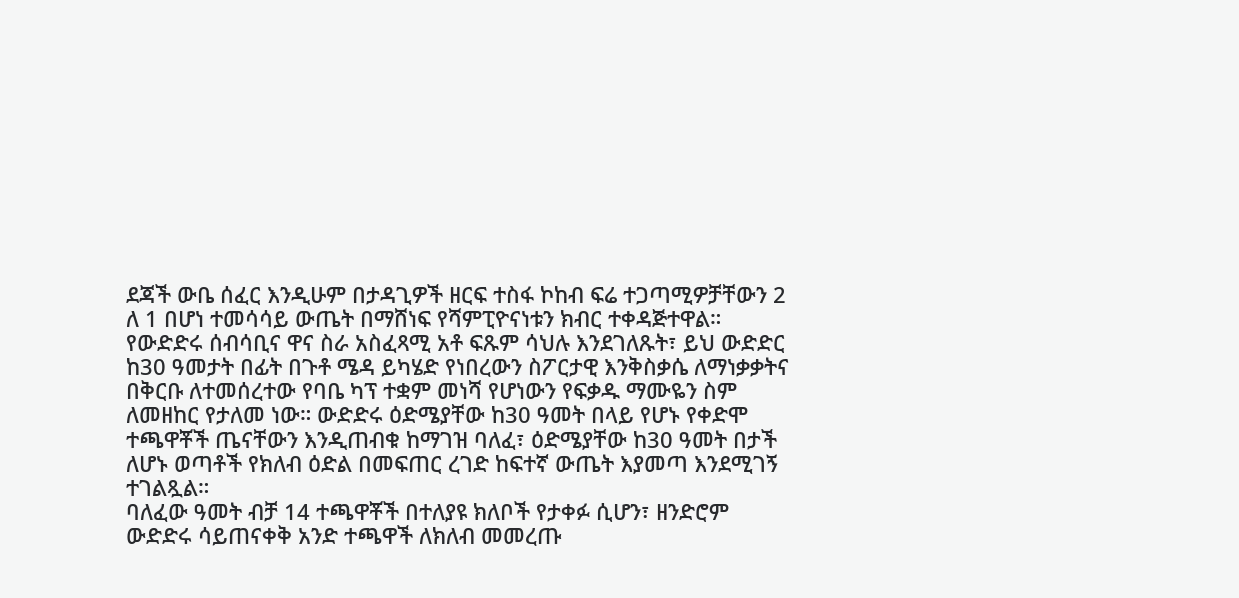ደጃች ውቤ ሰፈር እንዲሁም በታዳጊዎች ዘርፍ ተስፋ ኮከብ ፍሬ ተጋጣሚዎቻቸውን 2 ለ 1 በሆነ ተመሳሳይ ውጤት በማሸነፍ የሻምፒዮናነቱን ክብር ተቀዳጅተዋል።
የውድድሩ ሰብሳቢና ዋና ስራ አስፈጻሚ አቶ ፍጹም ሳህሉ እንደገለጹት፣ ይህ ውድድር ከ30 ዓመታት በፊት በጉቶ ሜዳ ይካሄድ የነበረውን ስፖርታዊ እንቅስቃሴ ለማነቃቃትና በቅርቡ ለተመሰረተው የባቤ ካፕ ተቋም መነሻ የሆነውን የፍቃዱ ማሙዬን ስም ለመዘከር የታለመ ነው። ውድድሩ ዕድሜያቸው ከ30 ዓመት በላይ የሆኑ የቀድሞ ተጫዋቾች ጤናቸውን እንዲጠብቁ ከማገዝ ባለፈ፣ ዕድሜያቸው ከ30 ዓመት በታች ለሆኑ ወጣቶች የክለብ ዕድል በመፍጠር ረገድ ከፍተኛ ውጤት እያመጣ እንደሚገኝ ተገልጿል።
ባለፈው ዓመት ብቻ 14 ተጫዋቾች በተለያዩ ክለቦች የታቀፉ ሲሆን፣ ዘንድሮም ውድድሩ ሳይጠናቀቅ አንድ ተጫዋች ለክለብ መመረጡ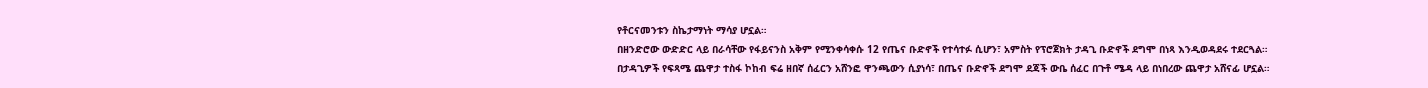የቶርናመንቱን ስኬታማነት ማሳያ ሆኗል።
በዘንድሮው ውድድር ላይ በራሳቸው የፋይናንስ አቅም የሚንቀሳቀሱ 12 የጤና ቡድኖች የተሳተፉ ሲሆን፣ አምስት የፕሮጀክት ታዳጊ ቡድኖች ደግሞ በነጻ እንዲወዳደሩ ተደርጓል።
በታዳጊዎች የፍጻሜ ጨዋታ ተስፋ ኮከብ ፍሬ ዘበኛ ሰፈርን አሸንፎ ዋንጫውን ሲያነሳ፣ በጤና ቡድኖች ደግሞ ደጃች ውቤ ሰፈር በጉቶ ሜዳ ላይ በነበረው ጨዋታ አሸናፊ ሆኗል።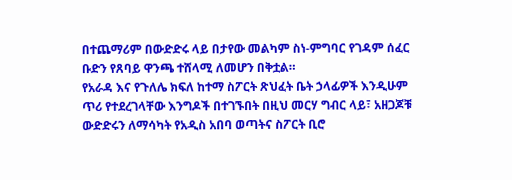በተጨማሪም በውድድሩ ላይ በታየው መልካም ስነ-ምግባር የገዳም ሰፈር ቡድን የጸባይ ዋንጫ ተሸላሚ ለመሆን በቅቷል።
የአራዳ እና የጉለሌ ክፍለ ከተማ ስፖርት ጽህፈት ቤት ኃላፊዎች እንዲሁም ጥሪ የተደረገላቸው እንግዶች በተገኙበት በዚህ መርሃ ግብር ላይ፣ አዘጋጆቹ ውድድሩን ለማሳካት የአዲስ አበባ ወጣትና ስፖርት ቢሮ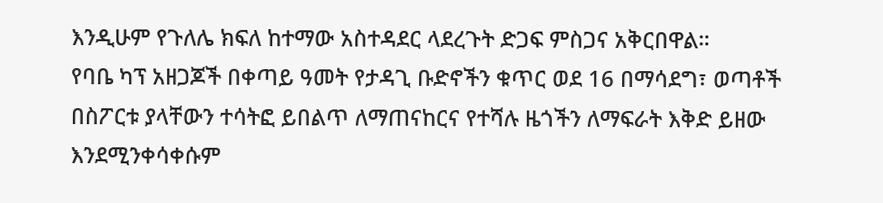እንዲሁም የጉለሌ ክፍለ ከተማው አስተዳደር ላደረጉት ድጋፍ ምስጋና አቅርበዋል።
የባቤ ካፕ አዘጋጆች በቀጣይ ዓመት የታዳጊ ቡድኖችን ቁጥር ወደ 16 በማሳደግ፣ ወጣቶች በስፖርቱ ያላቸውን ተሳትፎ ይበልጥ ለማጠናከርና የተሻሉ ዜጎችን ለማፍራት እቅድ ይዘው እንደሚንቀሳቀሱም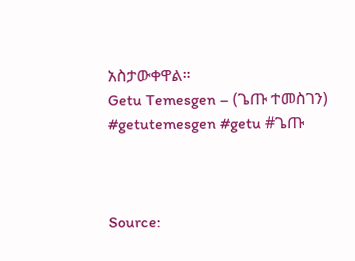አስታውቀዋል።
Getu Temesgen – (ጌጡ ተመስገን)
#getutemesgen #getu #ጌጡ



Source: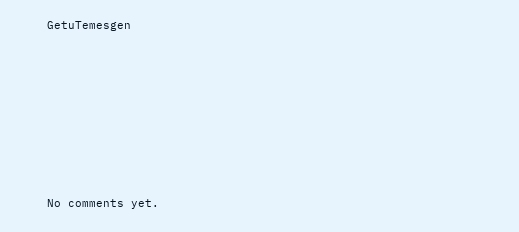GetuTemesgen








No comments yet.